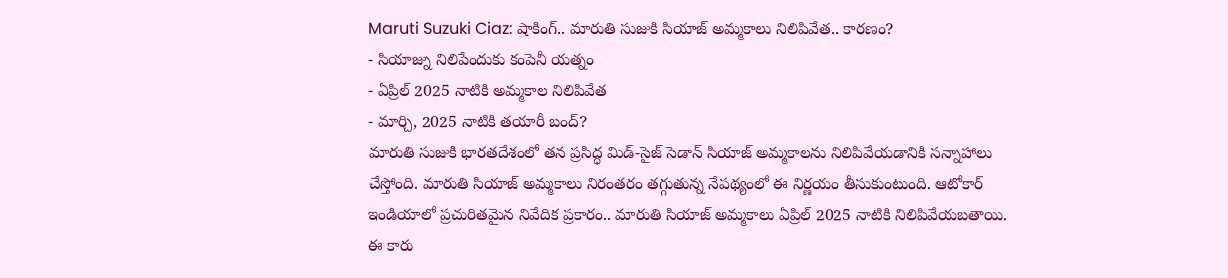Maruti Suzuki Ciaz: షాకింగ్.. మారుతి సుజుకి సియాజ్ అమ్మకాలు నిలిపివేత.. కారణం?
- సియాజ్ను నిలిపేందుకు కంపెనీ యత్నం
- ఏప్రిల్ 2025 నాటికి అమ్మకాల నిలిపివేత
- మార్చి, 2025 నాటికి తయారీ బంద్?
మారుతి సుజుకి భారతదేశంలో తన ప్రసిద్ధ మిడ్-సైజ్ సెడాన్ సియాజ్ అమ్మకాలను నిలిపివేయడానికి సన్నాహాలు చేస్తోంది. మారుతి సియాజ్ అమ్మకాలు నిరంతరం తగ్గుతున్న నేపథ్యంలో ఈ నిర్ణయం తీసుకుంటుంది. ఆటోకార్ ఇండియాలో ప్రచురితమైన నివేదిక ప్రకారం.. మారుతి సియాజ్ అమ్మకాలు ఏప్రిల్ 2025 నాటికి నిలిపివేయబతాయి. ఈ కారు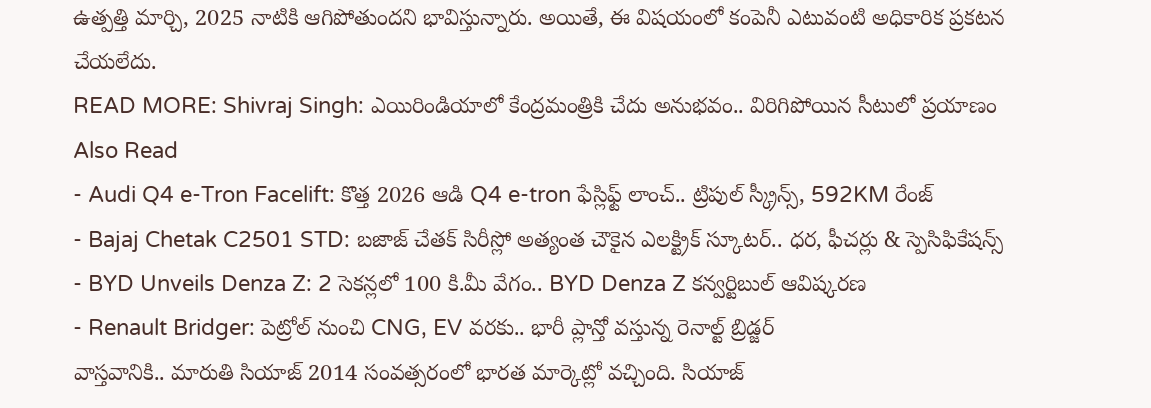ఉత్పత్తి మార్చి, 2025 నాటికి ఆగిపోతుందని భావిస్తున్నారు. అయితే, ఈ విషయంలో కంపెనీ ఎటువంటి అధికారిక ప్రకటన చేయలేదు.
READ MORE: Shivraj Singh: ఎయిరిండియాలో కేంద్రమంత్రికి చేదు అనుభవం.. విరిగిపోయిన సీటులో ప్రయాణం
Also Read
- Audi Q4 e-Tron Facelift: కొత్త 2026 ఆడి Q4 e-tron ఫేస్లిఫ్ట్ లాంచ్.. ట్రిపుల్ స్క్రీన్స్, 592KM రేంజ్
- Bajaj Chetak C2501 STD: బజాజ్ చేతక్ సిరీస్లో అత్యంత చౌకైన ఎలక్ట్రిక్ స్కూటర్.. ధర, ఫీచర్లు & స్పెసిఫికేషన్స్
- BYD Unveils Denza Z: 2 సెకన్లలో 100 కి.మీ వేగం.. BYD Denza Z కన్వర్టిబుల్ ఆవిష్కరణ
- Renault Bridger: పెట్రోల్ నుంచి CNG, EV వరకు.. భారీ ప్లాన్తో వస్తున్న రెనాల్ట్ బ్రిడ్జర్
వాస్తవానికి.. మారుతి సియాజ్ 2014 సంవత్సరంలో భారత మార్కెట్లో వచ్చింది. సియాజ్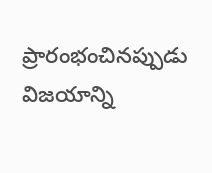ప్రారంభంచినప్పుడు విజయాన్ని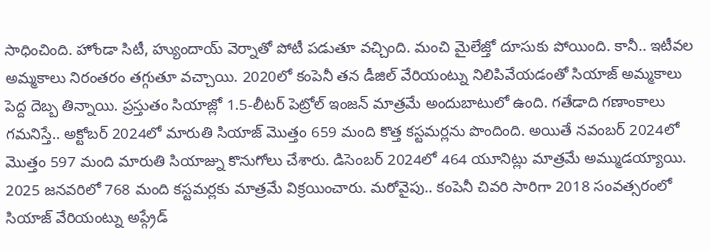సాధించింది. హోండా సిటీ, హ్యుందాయ్ వెర్నాతో పోటీ పడుతూ వచ్చింది. మంచి మైలేజ్తో దూసుకు పోయింది. కానీ.. ఇటీవల అమ్మకాలు నిరంతరం తగ్గుతూ వచ్చాయి. 2020లో కంపెనీ తన డీజిల్ వేరియంట్ను నిలిపివేయడంతో సియాజ్ అమ్మకాలు పెద్ద దెబ్బ తిన్నాయి. ప్రస్తుతం సియాజ్లో 1.5-లీటర్ పెట్రోల్ ఇంజన్ మాత్రమే అందుబాటులో ఉంది. గతేడాది గణాంకాలు గమనిస్తే.. అక్టోబర్ 2024లో మారుతి సియాజ్ మొత్తం 659 మంది కొత్త కస్టమర్లను పొందింది. అయితే నవంబర్ 2024లో మొత్తం 597 మంది మారుతి సియాజ్ను కొనుగోలు చేశారు. డిసెంబర్ 2024లో 464 యూనిట్లు మాత్రమే అమ్ముడయ్యాయి. 2025 జనవరిలో 768 మంది కస్టమర్లకు మాత్రమే విక్రయించారు. మరోవైపు.. కంపెనీ చివరి సారిగా 2018 సంవత్సరంలో సియాజ్ వేరియంట్ను అప్గ్రేడ్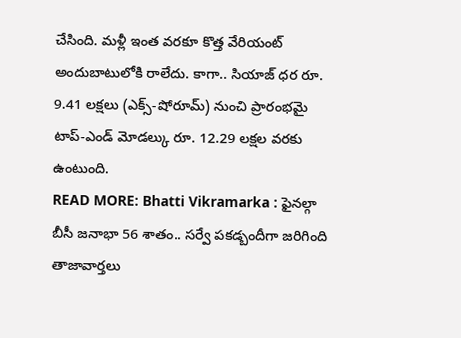చేసింది. మళ్లీ ఇంత వరకూ కొత్త వేరియంట్ అందుబాటులోకి రాలేదు. కాగా.. సియాజ్ ధర రూ. 9.41 లక్షలు (ఎక్స్-షోరూమ్) నుంచి ప్రారంభమై టాప్-ఎండ్ మోడల్కు రూ. 12.29 లక్షల వరకు ఉంటుంది.
READ MORE: Bhatti Vikramarka : ఫైనల్గా బీసీ జనాభా 56 శాతం.. సర్వే పకడ్బందీగా జరిగింది
తాజావార్తలు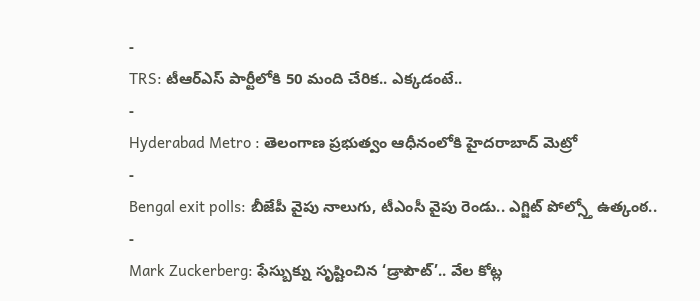-
TRS: టీఆర్ఎస్ పార్టీలోకి 50 మంది చేరిక.. ఎక్కడంటే..
-
Hyderabad Metro : తెలంగాణ ప్రభుత్వం ఆధీనంలోకి హైదరాబాద్ మెట్రో
-
Bengal exit polls: బీజేపీ వైపు నాలుగు, టీఎంసీ వైపు రెండు.. ఎగ్జిట్ పోల్స్తో ఉత్కంఠ..
-
Mark Zuckerberg: ఫేస్బుక్ను సృష్టించిన ‘డ్రాపౌట్’.. వేల కోట్ల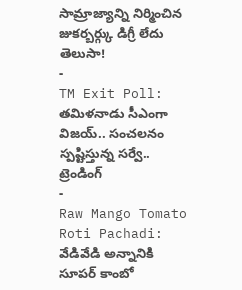సామ్రాజ్యాన్ని నిర్మించిన జుకర్బర్గ్కు డిగ్రీ లేదు తెలుసా!
-
TM Exit Poll: తమిళనాడు సీఎంగా విజయ్.. సంచలనం స్పష్టిస్తున్న సర్వే..
ట్రెండింగ్
-
Raw Mango Tomato Roti Pachadi: వేడివేడి అన్నానికి సూపర్ కాంబో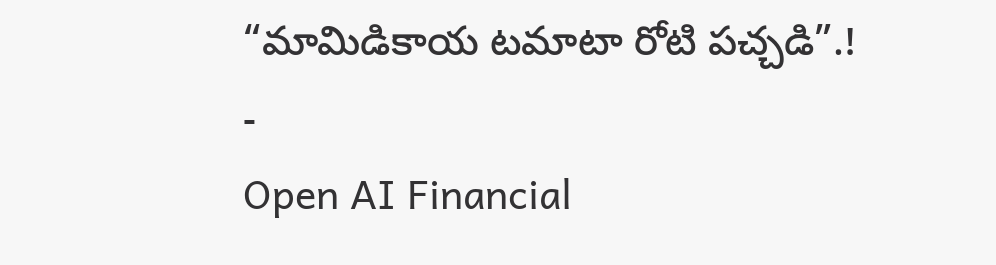“మామిడికాయ టమాటా రోటి పచ్చడి”.!
-
Open AI Financial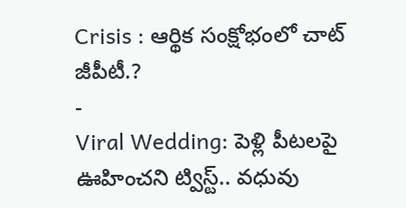Crisis : ఆర్థిక సంక్షోభంలో చాట్ జీపీటీ.?
-
Viral Wedding: పెళ్లి పీటలపై ఊహించని ట్విస్ట్.. వధువు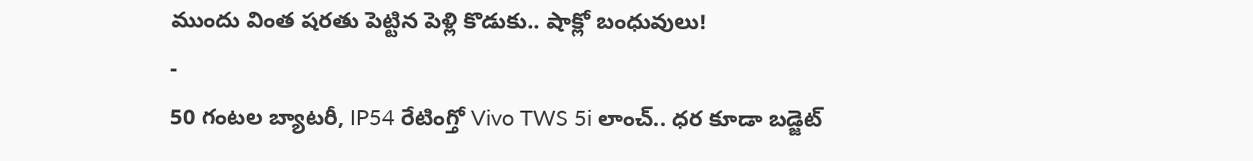ముందు వింత షరతు పెట్టిన పెళ్లి కొడుకు.. షాక్లో బంధువులు!
-
50 గంటల బ్యాటరీ, IP54 రేటింగ్తో Vivo TWS 5i లాంచ్.. ధర కూడా బడ్జెట్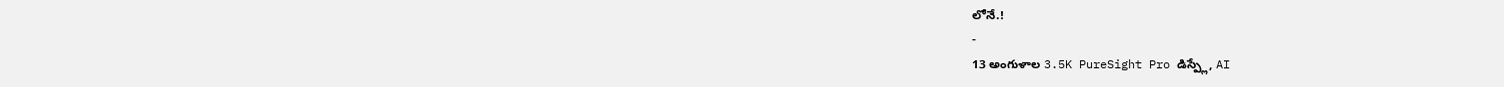లోనే.!
-
13 అంగుళాల 3.5K PureSight Pro డిస్ప్లే, AI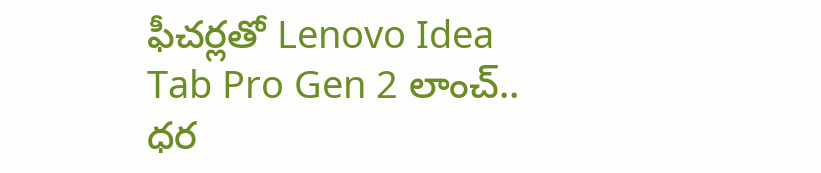ఫీచర్లతో Lenovo Idea Tab Pro Gen 2 లాంచ్.. ధర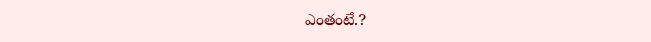ఎంతంటే.?